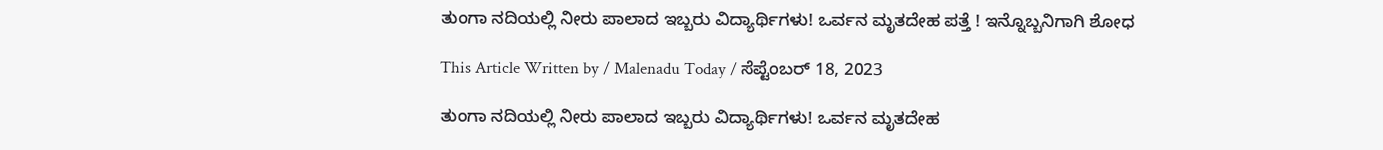ತುಂಗಾ ನದಿಯಲ್ಲಿ ನೀರು ಪಾಲಾದ ಇಬ್ಬರು ವಿದ್ಯಾರ್ಥಿಗಳು! ಒರ್ವನ ಮೃತದೇಹ ಪತ್ತೆ ! ಇನ್ನೊಬ್ಬನಿಗಾಗಿ ಶೋಧ

This Article Written by / Malenadu Today / ಸೆಪ್ಟೆಂಬರ್ 18, 2023

ತುಂಗಾ ನದಿಯಲ್ಲಿ ನೀರು ಪಾಲಾದ ಇಬ್ಬರು ವಿದ್ಯಾರ್ಥಿಗಳು! ಒರ್ವನ ಮೃತದೇಹ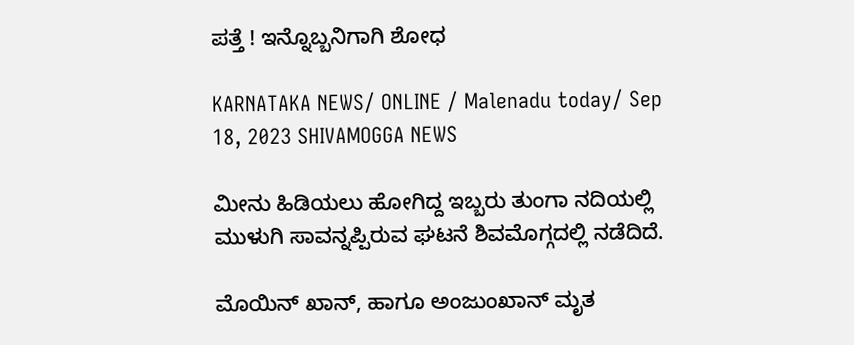ಪತ್ತೆ ! ಇನ್ನೊಬ್ಬನಿಗಾಗಿ ಶೋಧ

KARNATAKA NEWS/ ONLINE / Malenadu today/ Sep 18, 2023 SHIVAMOGGA NEWS

ಮೀನು ಹಿಡಿಯಲು ಹೋಗಿದ್ದ ಇಬ್ಬರು ತುಂಗಾ ನದಿಯಲ್ಲಿ ಮುಳುಗಿ ಸಾವನ್ನಪ್ಪಿರುವ ಘಟನೆ ಶಿವಮೊಗ್ಗದಲ್ಲಿ ನಡೆದಿದೆ.

ಮೊಯಿನ್ ಖಾನ್, ಹಾಗೂ ಅಂಜುಂಖಾನ್ ಮೃತ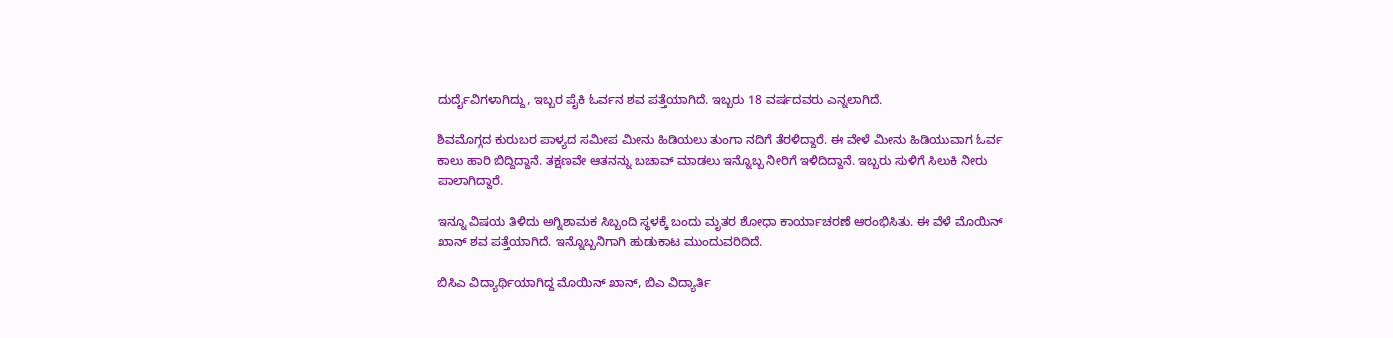ದುರ್ದೈವಿಗಳಾಗಿದ್ದು, ಇಬ್ಬರ ಪೈಕಿ ಓರ್ವನ ಶವ ಪತ್ತೆಯಾಗಿದೆ. ಇಬ್ಬರು 18 ವರ್ಷದವರು ಎನ್ನಲಾಗಿದೆ.

ಶಿವಮೊಗ್ಗದ ಕುರುಬರ ಪಾಳ್ಯದ ಸಮೀಪ ಮೀನು ಹಿಡಿಯಲು ತುಂಗಾ ನದಿಗೆ ತೆರಳಿದ್ದಾರೆ. ಈ ವೇಳೆ ಮೀನು ಹಿಡಿಯುವಾಗ ಓರ್ವ ಕಾಲು ಹಾರಿ ಬಿದ್ದಿದ್ದಾನೆ. ತಕ್ಷಣವೇ ಆತನನ್ನು ಬಚಾವ್ ಮಾಡಲು ಇನ್ನೊಬ್ಬ ನೀರಿಗೆ ಇಳಿದಿದ್ದಾನೆ. ಇಬ್ಬರು ಸುಳಿಗೆ ಸಿಲುಕಿ ನೀರು ಪಾಲಾಗಿದ್ದಾರೆ.

ಇನ್ನೂ ವಿಷಯ ತಿಳಿದು ಅಗ್ನಿಶಾಮಕ ಸಿಬ್ಬಂದಿ ಸ್ಥಳಕ್ಕೆ ಬಂದು ಮೃತರ ಶೋಧಾ ಕಾರ್ಯಾಚರಣೆ ಆರಂಭಿಸಿತು. ಈ ವೆಳೆ ಮೊಯಿನ್ ಖಾನ್ ಶವ ಪತ್ತೆಯಾಗಿದೆ. ಇನ್ನೊಬ್ಬನಿಗಾಗಿ ಹುಡುಕಾಟ ಮುಂದುವರಿದಿದೆ.

ಬಿಸಿಎ ವಿದ್ಯಾರ್ಥಿಯಾಗಿದ್ದ ಮೊಯಿನ್ ಖಾನ್, ಬಿಎ ವಿದ್ಯಾರ್ತಿ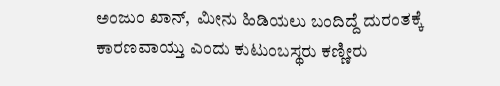ಅಂಜುಂ ಖಾನ್,  ಮೀನು ಹಿಡಿಯಲು ಬಂದಿದ್ದೆ ದುರಂತಕ್ಕೆ ಕಾರಣವಾಯ್ತು ಎಂದು ಕುಟುಂಬಸ್ಥರು ಕಣ್ಣೀರು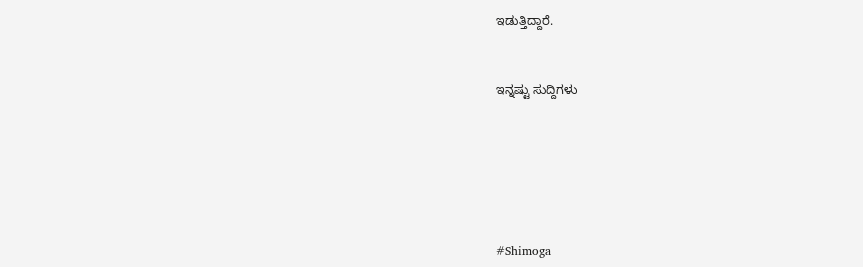ಇಡುತ್ತಿದ್ದಾರೆ.


ಇನ್ನಷ್ಟು ಸುದ್ದಿಗಳು






#Shimoga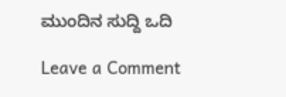ಮುಂದಿನ ಸುದ್ದಿ ಒದಿ

Leave a Comment